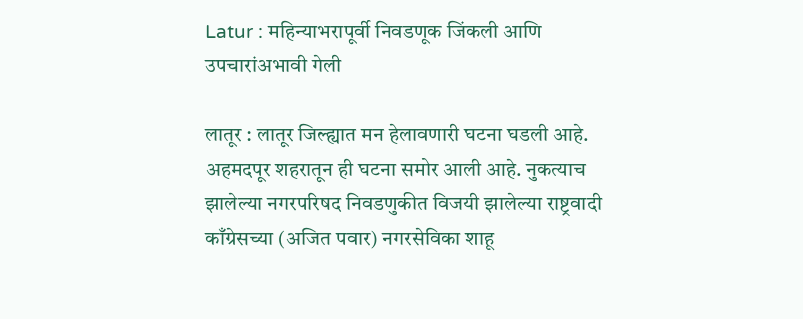Latur : महिन्याभरापूर्वी निवडणूक जिंकली आणि उपचारांअभावी गेली

लातूर : लातूर जिल्ह्यात मन हेलावणारी घटना घडली आहे. अहमदपूर शहरातून ही घटना समोर आली आहे. नुकत्याच झालेल्या नगरपरिषद निवडणुकीत विजयी झालेल्या राष्ट्रवादी काँग्रेसच्या (अजित पवार) नगरसेविका शाहू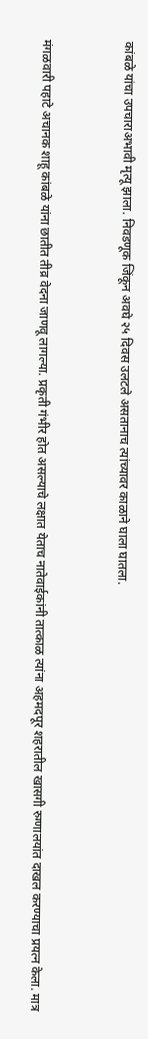कांबळे यांचा उपचाराअभावी मृत्यू झाला. निवडणूक जिंकून अवघे २५ दिवस उलटले असतानाच त्यांच्यावर काळाने घाला घातला.


मंगळवारी पहाटे अचानक शाहू कांबळे यांना छातीत तीव्र वेदना जाणवू लागल्या. प्रकृती गंभीर होत असल्याचे लक्षात येताच नातेवाईकांनी तात्काळ त्यांना अहमदपूर शहरातील खासगी रुग्णालयांत दाखल करण्याचा प्रयत्न केला. मात्र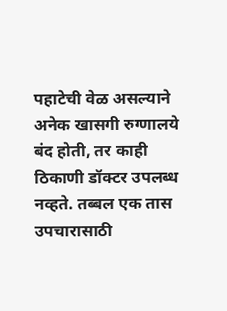पहाटेची वेळ असल्याने अनेक खासगी रुग्णालये बंद होती, तर काही ठिकाणी डॉक्टर उपलब्ध नव्हते. तब्बल एक तास उपचारासाठी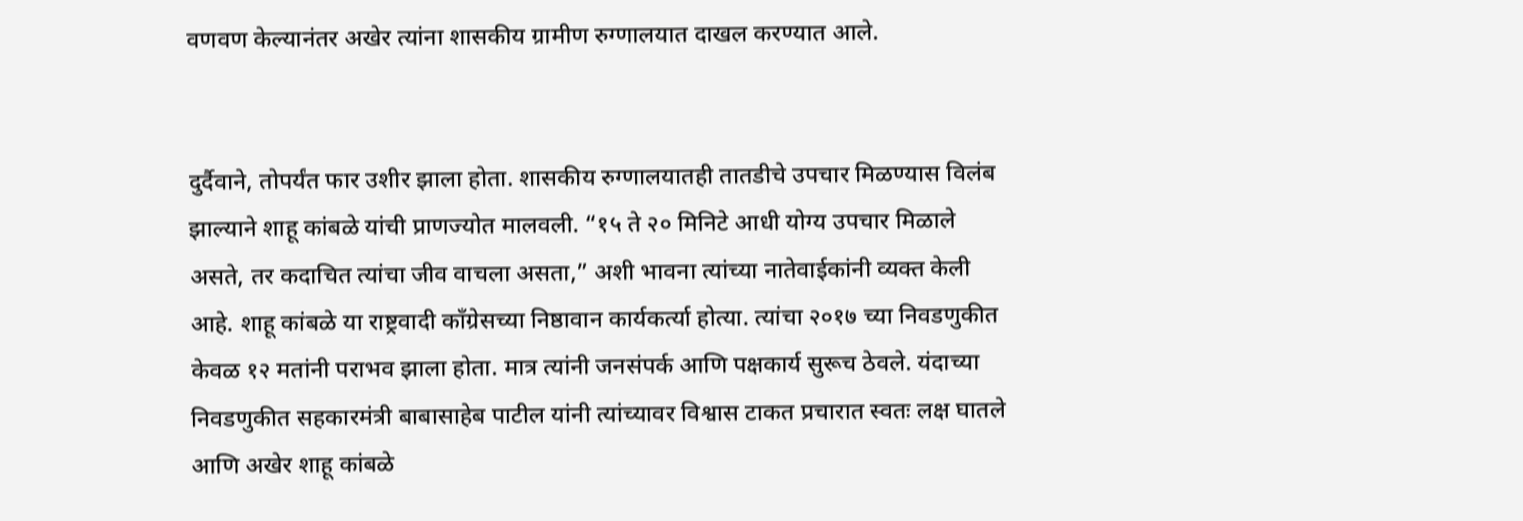वणवण केल्यानंतर अखेर त्यांना शासकीय ग्रामीण रुग्णालयात दाखल करण्यात आले.


दुर्दैवाने, तोपर्यंत फार उशीर झाला होता. शासकीय रुग्णालयातही तातडीचे उपचार मिळण्यास विलंब झाल्याने शाहू कांबळे यांची प्राणज्योत मालवली. “१५ ते २० मिनिटे आधी योग्य उपचार मिळाले असते, तर कदाचित त्यांचा जीव वाचला असता,” अशी भावना त्यांच्या नातेवाईकांनी व्यक्त केली आहे. शाहू कांबळे या राष्ट्रवादी काँग्रेसच्या निष्ठावान कार्यकर्त्या होत्या. त्यांचा २०१७ च्या निवडणुकीत केवळ १२ मतांनी पराभव झाला होता. मात्र त्यांनी जनसंपर्क आणि पक्षकार्य सुरूच ठेवले. यंदाच्या निवडणुकीत सहकारमंत्री बाबासाहेब पाटील यांनी त्यांच्यावर विश्वास टाकत प्रचारात स्वतः लक्ष घातले आणि अखेर शाहू कांबळे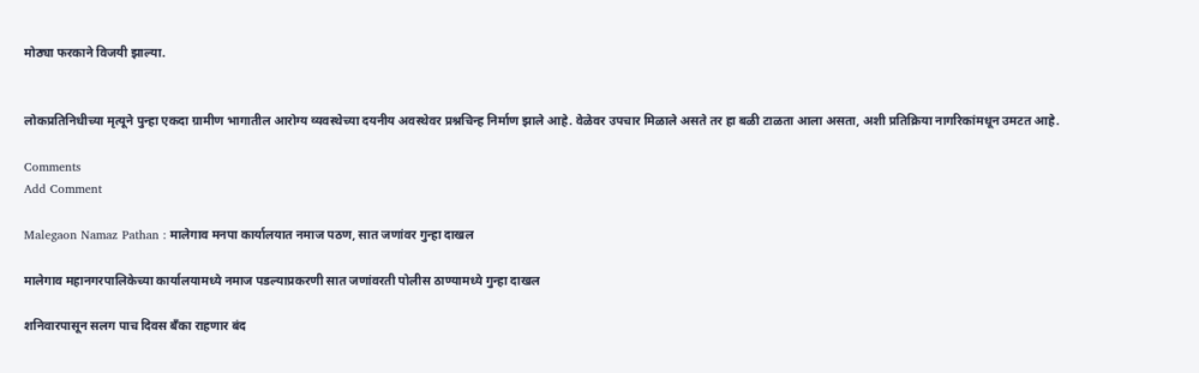मोठ्या फरकाने विजयी झाल्या.


लोकप्रतिनिधीच्या मृत्यूने पुन्हा एकदा ग्रामीण भागातील आरोग्य व्यवस्थेच्या दयनीय अवस्थेवर प्रश्नचिन्ह निर्माण झाले आहे. वेळेवर उपचार मिळाले असते तर हा बळी टाळता आला असता, अशी प्रतिक्रिया नागरिकांमधून उमटत आहे.

Comments
Add Comment

Malegaon Namaz Pathan : मालेगाव मनपा कार्यालयात नमाज पठण, सात जणांवर गुन्हा दाखल

मालेगाव महानगरपालिकेच्या कार्यालयामध्ये नमाज पडल्याप्रकरणी सात जणांवरती पोलीस ठाण्यामध्ये गुन्हा दाखल

शनिवारपासून सलग पाच दिवस बँका राहणार बंद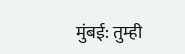मुंबई: तुम्ही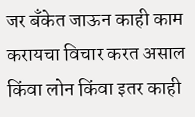जर बँकेत जाऊन काही काम करायचा विचार करत असाल किंवा लोन किंवा इतर काही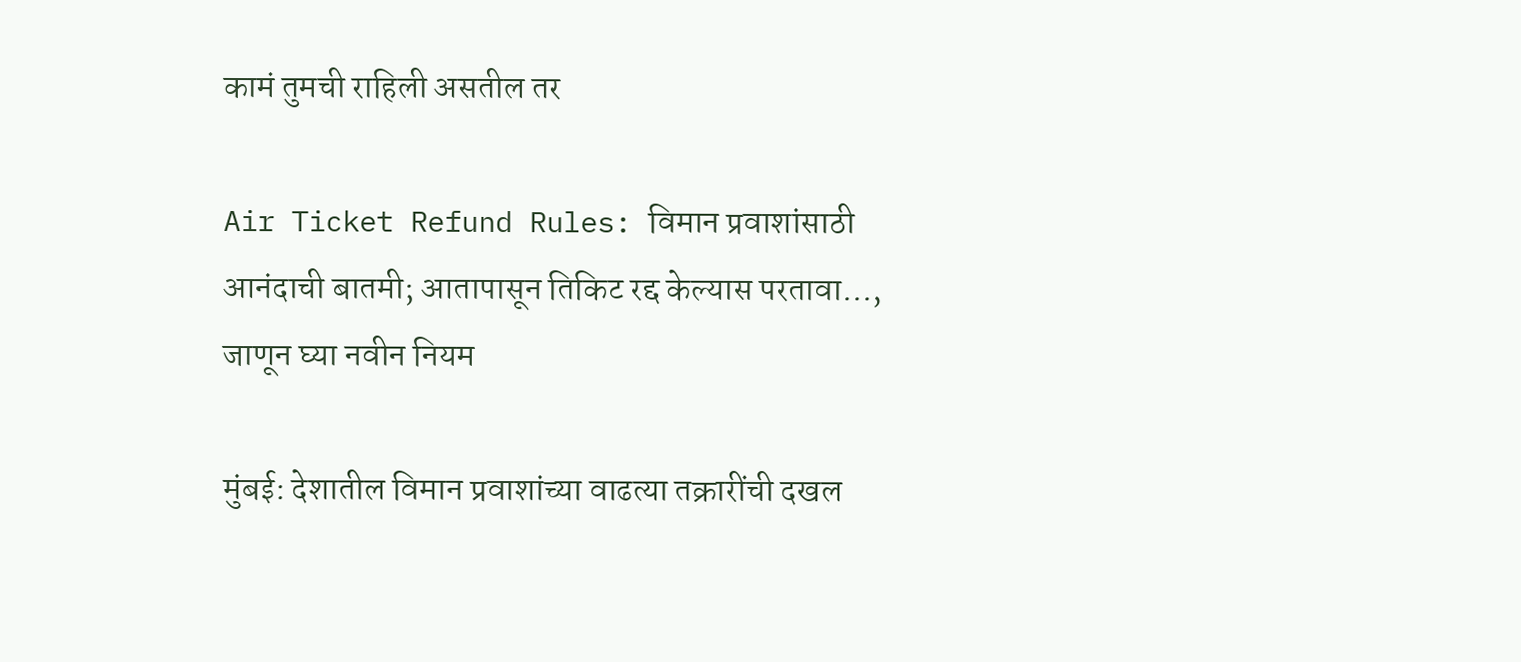कामं तुमची राहिली असतील तर

Air Ticket Refund Rules: विमान प्रवाशांसाठी आनंदाची बातमी; आतापासून तिकिट रद्द केल्यास परतावा..., जाणून घ्या नवीन नियम

मुंबई: देशातील विमान प्रवाशांच्या वाढत्या तक्रारींची दखल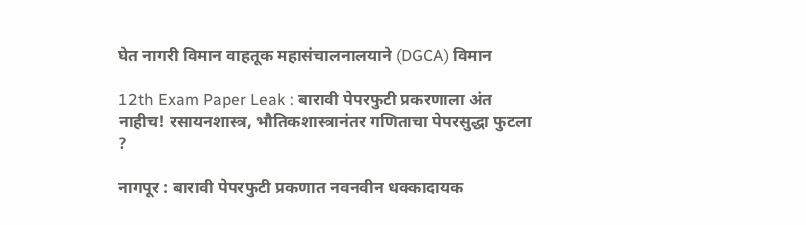घेत नागरी विमान वाहतूक महासंचालनालयाने (DGCA) विमान

12th Exam Paper Leak : बारावी पेपरफुटी प्रकरणाला अंत नाहीच! रसायनशास्त्र, भौतिकशास्त्रानंतर गणिताचा पेपरसुद्धा फुटला ?

नागपूर : बारावी पेपरफुटी प्रकणात नवनवीन धक्कादायक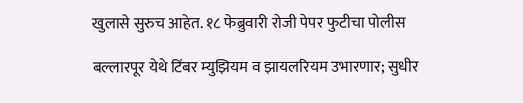खुलासे सुरुच आहेत. १८ फेब्रुवारी रोजी पेपर फुटीचा पोलीस

बल्लारपूर येथे टिंबर म्युझियम व झायलरियम उभारणार; सुधीर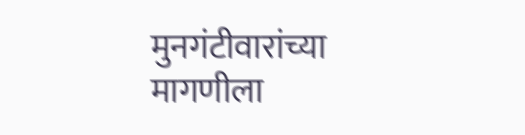मुनगंटीवारांच्या मागणीला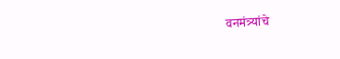वनमंत्र्यांचे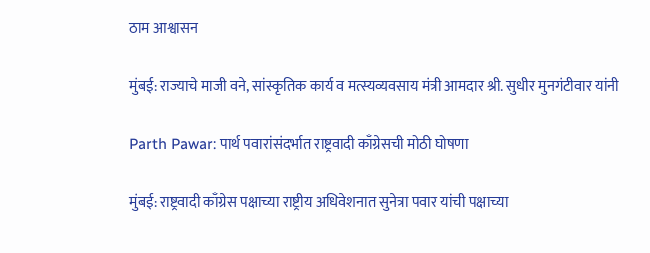ठाम आश्वासन

मुंबई: राज्याचे माजी वने, सांस्कृतिक कार्य व मत्स्यव्यवसाय मंत्री आमदार श्री. सुधीर मुनगंटीवार यांनी

Parth Pawar: पार्थ पवारांसंदर्भात राष्ट्रवादी काँग्रेसची मोठी घोषणा

मुंबई: राष्ट्रवादी काँग्रेस पक्षाच्या राष्ट्रीय अधिवेशनात सुनेत्रा पवार यांची पक्षाच्या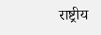राष्ट्रीय